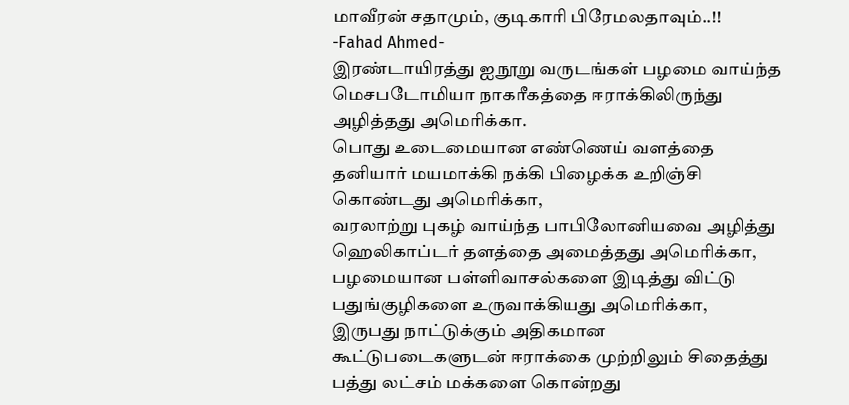மாவீரன் சதாமும், குடிகாரி பிரேமலதாவும்..!!
-Fahad Ahmed-
இரண்டாயிரத்து ஐநூறு வருடங்கள் பழமை வாய்ந்த மெசபடோமியா நாகரீகத்தை ஈராக்கிலிருந்து அழித்தது அமெரிக்கா.
பொது உடைமையான எண்ணெய் வளத்தை தனியார் மயமாக்கி நக்கி பிழைக்க உறிஞ்சி கொண்டது அமெரிக்கா,
வரலாற்று புகழ் வாய்ந்த பாபிலோனியவை அழித்து ஹெலிகாப்டர் தளத்தை அமைத்தது அமெரிக்கா,
பழமையான பள்ளிவாசல்களை இடித்து விட்டு பதுங்குழிகளை உருவாக்கியது அமெரிக்கா,
இருபது நாட்டுக்கும் அதிகமான கூட்டுபடைகளுடன் ஈராக்கை முற்றிலும் சிதைத்து பத்து லட்சம் மக்களை கொன்றது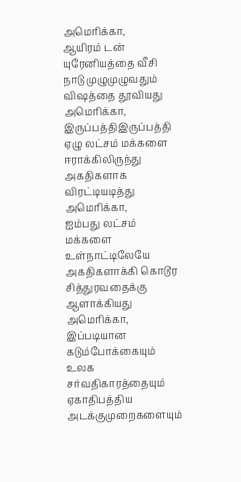அமெரிக்கா,
ஆயிரம் டன் யுரேனியத்தை வீசி நாடு முழுமுழுவதும் விஷத்தை தூவியது அமெரிக்கா,
இருப்பத்திஇருப்பத்தி ஏழு லட்சம் மக்களை ஈராக்கிலிருந்து அகதிகளாக விரட்டியடித்து அமெரிக்கா,
ஐம்பது லட்சம் மக்களை உள்நாட்டிலேயே அகதிகளாக்கி கொடூர சித்துரவதைக்கு ஆளாக்கியது அமெரிக்கா,
இப்படியான கடும்போக்கையும் உலக சர்வதிகாரத்தையும் ஏகாதிபத்திய அடக்குமுறைகளையும்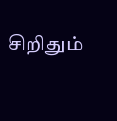சிறிதும்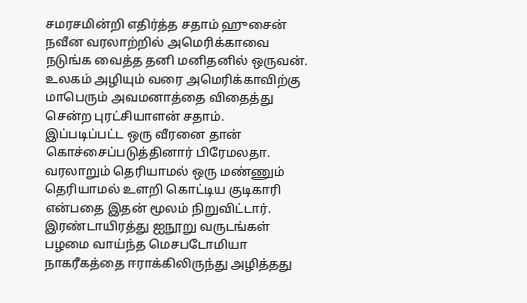சமரசமின்றி எதிர்த்த சதாம் ஹுசைன் நவீன வரலாற்றில் அமெரிக்காவை நடுங்க வைத்த தனி மனிதனில் ஒருவன்.
உலகம் அழியும் வரை அமெரிக்காவிற்கு மாபெரும் அவமனாத்தை விதைத்து சென்ற புரட்சியாளன் சதாம்.
இப்படிப்பட்ட ஒரு வீரனை தான் கொச்சைப்படுத்தினார் பிரேமலதா.
வரலாறும் தெரியாமல் ஒரு மண்ணும் தெரியாமல் உளறி கொட்டிய குடிகாரி என்பதை இதன் மூலம் நிறுவிட்டார்.
இரண்டாயிரத்து ஐநூறு வருடங்கள் பழமை வாய்ந்த மெசபடோமியா நாகரீகத்தை ஈராக்கிலிருந்து அழித்தது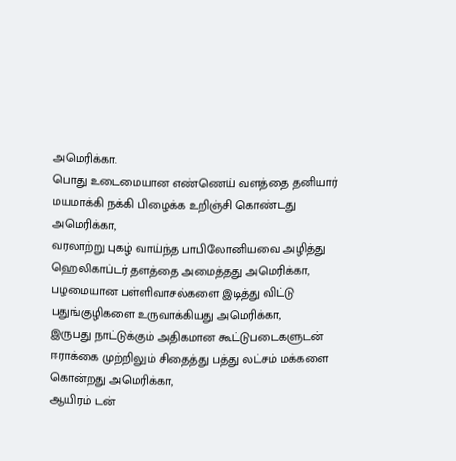அமெரிக்கா.
பொது உடைமையான எண்ணெய் வளத்தை தனியார் மயமாக்கி நக்கி பிழைக்க உறிஞ்சி கொண்டது அமெரிக்கா,
வரலாற்று புகழ் வாய்ந்த பாபிலோனியவை அழித்து ஹெலிகாப்டர் தளத்தை அமைத்தது அமெரிக்கா,
பழமையான பள்ளிவாசல்களை இடித்து விட்டு பதுங்குழிகளை உருவாக்கியது அமெரிக்கா,
இருபது நாட்டுக்கும் அதிகமான கூட்டுபடைகளுடன் ஈராக்கை முற்றிலும் சிதைத்து பத்து லட்சம் மக்களை கொன்றது அமெரிக்கா,
ஆயிரம் டன்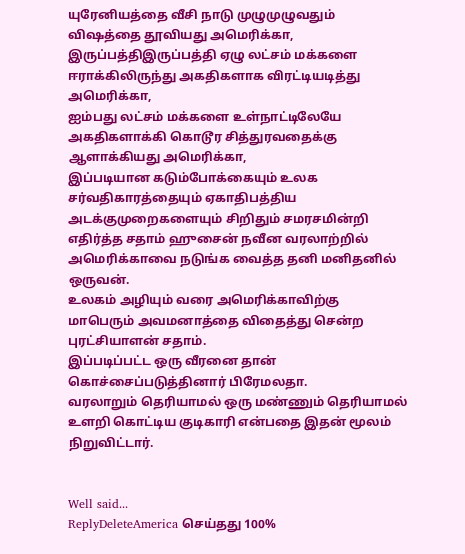யுரேனியத்தை வீசி நாடு முழுமுழுவதும் விஷத்தை தூவியது அமெரிக்கா,
இருப்பத்திஇருப்பத்தி ஏழு லட்சம் மக்களை ஈராக்கிலிருந்து அகதிகளாக விரட்டியடித்து அமெரிக்கா,
ஐம்பது லட்சம் மக்களை உள்நாட்டிலேயே அகதிகளாக்கி கொடூர சித்துரவதைக்கு ஆளாக்கியது அமெரிக்கா,
இப்படியான கடும்போக்கையும் உலக சர்வதிகாரத்தையும் ஏகாதிபத்திய அடக்குமுறைகளையும் சிறிதும் சமரசமின்றி எதிர்த்த சதாம் ஹுசைன் நவீன வரலாற்றில் அமெரிக்காவை நடுங்க வைத்த தனி மனிதனில் ஒருவன்.
உலகம் அழியும் வரை அமெரிக்காவிற்கு மாபெரும் அவமனாத்தை விதைத்து சென்ற புரட்சியாளன் சதாம்.
இப்படிப்பட்ட ஒரு வீரனை தான் கொச்சைப்படுத்தினார் பிரேமலதா.
வரலாறும் தெரியாமல் ஒரு மண்ணும் தெரியாமல் உளறி கொட்டிய குடிகாரி என்பதை இதன் மூலம் நிறுவிட்டார்.


Well said...
ReplyDeleteAmerica செய்தது 100%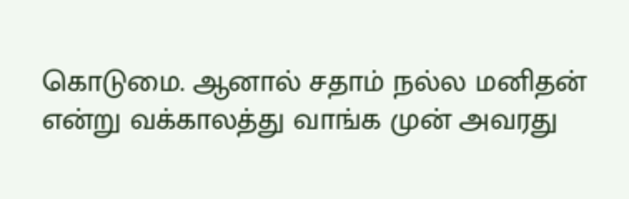கொடுமை. ஆனால் சதாம் நல்ல மனிதன் என்று வக்காலத்து வாங்க முன் அவரது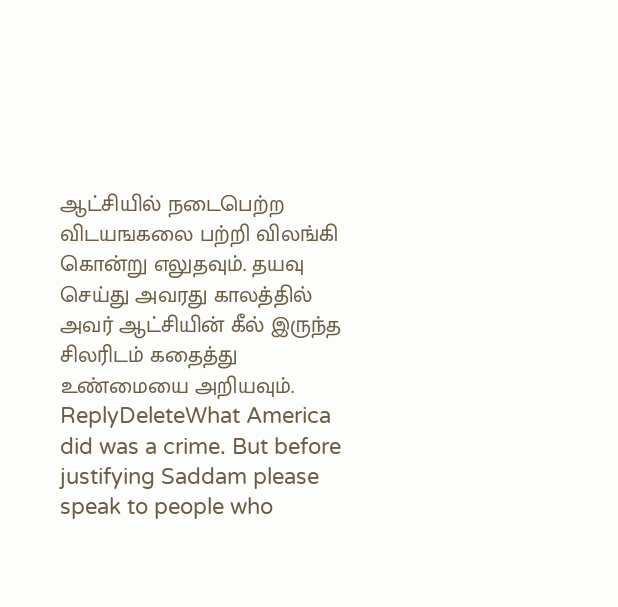ஆட்சியில் நடைபெற்ற விடயஙகலை பற்றி விலங்கி கொன்று எலுதவும். தயவு செய்து அவரது காலத்தில் அவர் ஆட்சியின் கீல் இருந்த சிலரிடம் கதைத்து உண்மையை அறியவும்.
ReplyDeleteWhat America did was a crime. But before justifying Saddam please speak to people who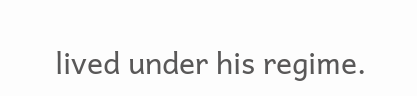lived under his regime.